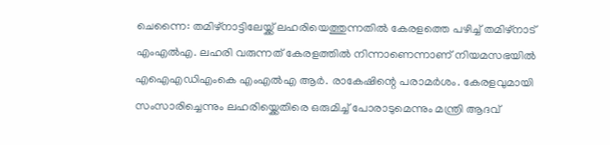ചെന്നൈ: തമിഴ്നാട്ടിലേയ്ക്ക് ലഹരിയെത്തുന്നതിൽ കേരളത്തെ പഴിച്ച് തമിഴ്നാട് എംഎൽഎ. ലഹരി വരുന്നത് കേരളത്തിൽ നിന്നാണെന്നാണ് നിയമസഭയിൽ എഐഎഡിഎംകെ എംഎൽഎ ആർ. രാകേഷിന്റെ പരാമർശം. കേരളവുമായി സംസാരിച്ചെന്നും ലഹരിയ്ക്കെതിരെ ഒരുമിച്ച് പോരാടുമെന്നും മന്ത്രി ആദവ്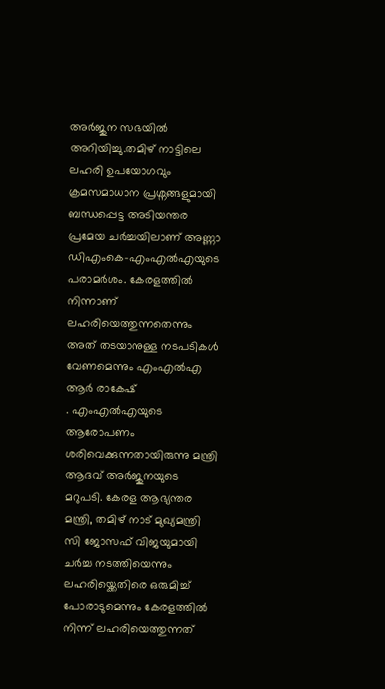അർജുന സഭയിൽ അറിയിച്ചു.തമിഴ് നാട്ടിലെ ലഹരി ഉപയോഗവും ക്രമസമാധാന പ്രശ്നങ്ങളുമായി ബന്ധപ്പെട്ട അടിയന്തര പ്രമേയ ചർച്ചയിലാണ് അണ്ണാ ഡിഎംകെ-എംഎൽഎയുടെ പരാമർശം. കേരളത്തിൽ നിന്നാണ് ലഹരിയെത്തുന്നതെന്നും അത് തടയാനുള്ള നടപടികൾ വേണമെന്നും എംഎൽഎ ആർ രാകേഷ്
. എംഎൽഎയുടെ ആരോപണം ശരിവെക്കുന്നതായിരുന്നു മന്ത്രി ആദവ് അർജുനയുടെ മറുപടി. കേരള ആഭ്യന്തര മന്ത്രി, തമിഴ് നാട് മുഖ്യമന്ത്രി സി ജോസഫ് വിജയുമായി ചർച്ച നടത്തിയെന്നും ലഹരിയ്ക്കെതിരെ ഒരുമിച്ച് പോരാടുമെന്നും കേരളത്തിൽ നിന്ന് ലഹരിയെത്തുന്നത്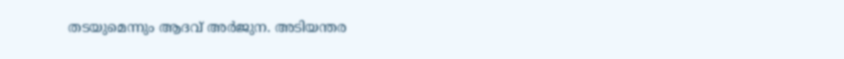തടയുമെന്നും ആദവ് അർജുന. അടിയന്തര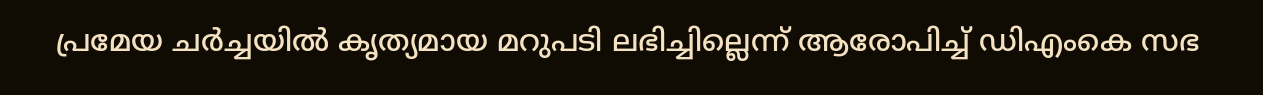പ്രമേയ ചർച്ചയിൽ കൃത്യമായ മറുപടി ലഭിച്ചില്ലെന്ന് ആരോപിച്ച് ഡിഎംകെ സഭ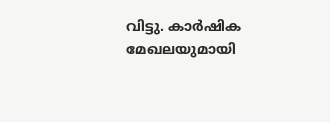വിട്ടു. കാർഷിക മേഖലയുമായി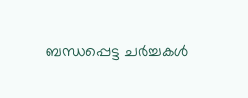ബന്ധപ്പെട്ട ചർച്ചകൾ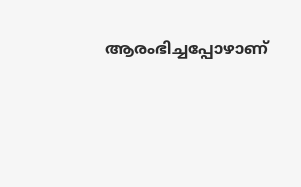ആരംഭിച്ചപ്പോഴാണ്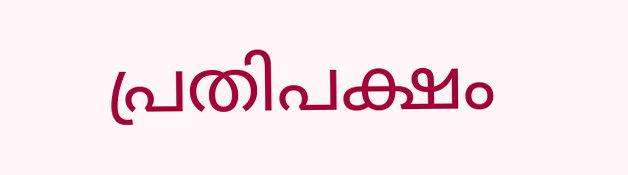പ്രതിപക്ഷം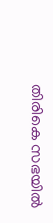തിരികെ സഭയിൽ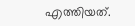എത്തിയത്.